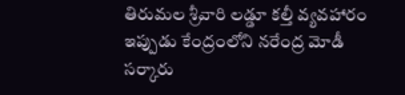తిరుమల శ్రీవారి లడ్డూ కల్తీ వ్యవహారం ఇప్పుడు కేంద్రంలోని నరేంద్ర మోడీ సర్కారు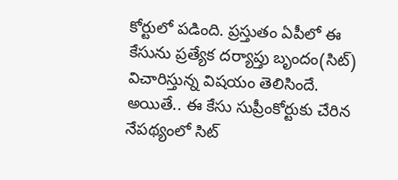కోర్టులో పడింది. ప్రస్తుతం ఏపీలో ఈ కేసును ప్రత్యేక దర్యాప్తు బృందం(సిట్) విచారిస్తున్న విషయం తెలిసిందే. అయితే.. ఈ కేసు సుప్రీంకోర్టుకు చేరిన నేపథ్యంలో సిట్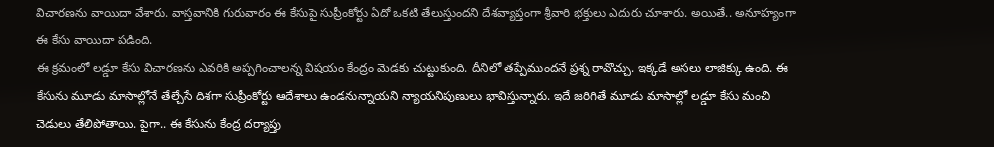విచారణను వాయిదా వేశారు. వాస్తవానికి గురువారం ఈ కేసుపై సుప్రీంకోర్టు ఏదో ఒకటి తేలుస్తుందని దేశవ్యాప్తంగా శ్రీవారి భక్తులు ఎదురు చూశారు. అయితే.. అనూహ్యంగా ఈ కేసు వాయిదా పడింది.
ఈ క్రమంలో లడ్డూ కేసు విచారణను ఎవరికి అప్పగించాలన్న విషయం కేంద్రం మెడకు చుట్టుకుంది. దీనిలో తప్పేముందనే ప్రశ్న రావొచ్చు. ఇక్కడే అసలు లాజిక్కు ఉంది. ఈ కేసును మూడు మాసాల్లోనే తేల్చేసే దిశగా సుప్రీంకోర్టు ఆదేశాలు ఉండనున్నాయని న్యాయనిపుణులు భావిస్తున్నారు. ఇదే జరిగితే మూడు మాసాల్లో లడ్డూ కేసు మంచి చెడులు తేలిపోతాయి. పైగా.. ఈ కేసును కేంద్ర దర్యాప్తు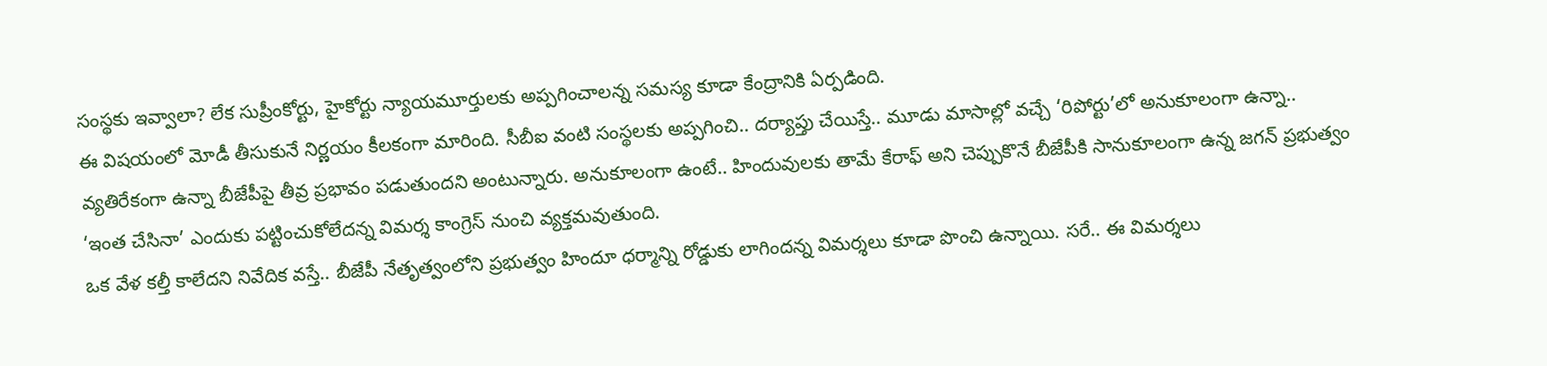సంస్థకు ఇవ్వాలా? లేక సుప్రీంకోర్టు, హైకోర్టు న్యాయమూర్తులకు అప్పగించాలన్న సమస్య కూడా కేంద్రానికి ఏర్పడింది.
ఈ విషయంలో మోడీ తీసుకునే నిర్ణయం కీలకంగా మారింది. సీబీఐ వంటి సంస్థలకు అప్పగించి.. దర్యాప్తు చేయిస్తే.. మూడు మాసాల్లో వచ్చే ‘రిపోర్టు’లో అనుకూలంగా ఉన్నా.. వ్యతిరేకంగా ఉన్నా బీజేపీపై తీవ్ర ప్రభావం పడుతుందని అంటున్నారు. అనుకూలంగా ఉంటే.. హిందువులకు తామే కేరాఫ్ అని చెప్పుకొనే బీజేపీకి సానుకూలంగా ఉన్న జగన్ ప్రభుత్వం ‘ఇంత చేసినా’ ఎందుకు పట్టించుకోలేదన్న విమర్శ కాంగ్రెస్ నుంచి వ్యక్తమవుతుంది.
ఒక వేళ కల్తీ కాలేదని నివేదిక వస్తే.. బీజేపీ నేతృత్వంలోని ప్రభుత్వం హిందూ ధర్మాన్ని రోడ్డుకు లాగిందన్న విమర్శలు కూడా పొంచి ఉన్నాయి. సరే.. ఈ విమర్శలు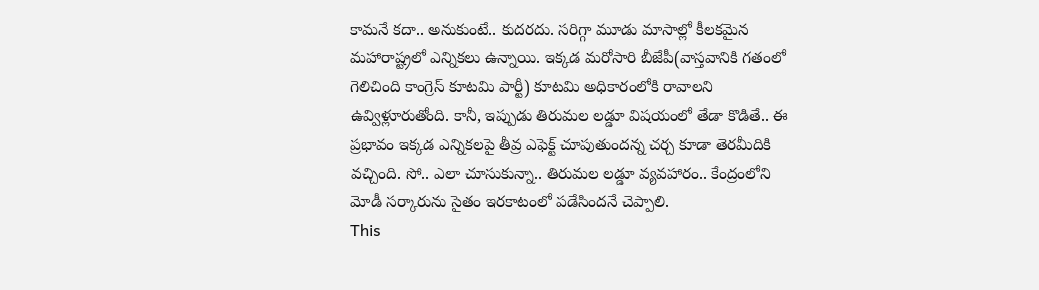కామనే కదా.. అనుకుంటే.. కుదరదు. సరిగ్గా మూడు మాసాల్లో కీలకమైన మహారాష్ట్రలో ఎన్నికలు ఉన్నాయి. ఇక్కడ మరోసారి బీజేపీ(వాస్తవానికి గతంలో గెలిచింది కాంగ్రెస్ కూటమి పార్టీ) కూటమి అధికారంలోకి రావాలని ఉవ్విళ్లూరుతోంది. కానీ, ఇప్పుడు తిరుమల లడ్డూ విషయంలో తేడా కొడితే.. ఈ ప్రభావం ఇక్కడ ఎన్నికలపై తీవ్ర ఎఫెక్ట్ చూపుతుందన్న చర్చ కూడా తెరమీదికి వచ్చింది. సో.. ఎలా చూసుకున్నా.. తిరుమల లడ్డూ వ్యవహారం.. కేంద్రంలోని మోడీ సర్కారును సైతం ఇరకాటంలో పడేసిందనే చెప్పాలి.
This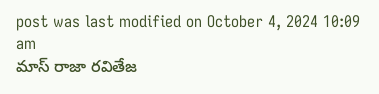post was last modified on October 4, 2024 10:09 am
మాస్ రాజా రవితేజ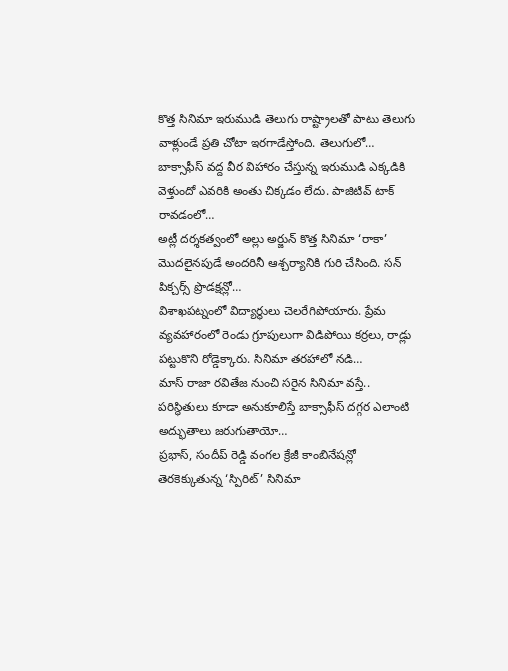కొత్త సినిమా ఇరుముడి తెలుగు రాష్ట్రాలతో పాటు తెలుగు వాళ్లుండే ప్రతి చోటా ఇరగాడేస్తోంది. తెలుగులో…
బాక్సాఫీస్ వద్ద వీర విహారం చేస్తున్న ఇరుముడి ఎక్కడికి వెళ్తుందో ఎవరికి అంతు చిక్కడం లేదు. పాజిటివ్ టాక్ రావడంలో…
అట్లీ దర్శకత్వంలో అల్లు అర్జున్ కొత్త సినిమా ‘రాకా’ మొదలైనపుడే అందరినీ ఆశ్చర్యానికి గురి చేసింది. సన్ పిక్చర్స్ ప్రొడక్షన్లో…
విశాఖపట్నంలో విద్యార్థులు చెలరేగిపోయారు. ప్రేమ వ్యవహారంలో రెండు గ్రూపులుగా విడిపోయి కర్రలు, రాడ్లు పట్టుకొని రోడ్డెక్కారు. సినిమా తరహాలో నడి…
మాస్ రాజా రవితేజ నుంచి సరైన సినిమా వస్తే.. పరిస్థితులు కూడా అనుకూలిస్తే బాక్సాఫీస్ దగ్గర ఎలాంటి అద్భుతాలు జరుగుతాయో…
ప్రభాస్, సందీప్ రెడ్డి వంగల క్రేజీ కాంబినేషన్లో తెరకెక్కుతున్న ‘స్పిరిట్’ సినిమా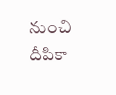నుంచి దీపికా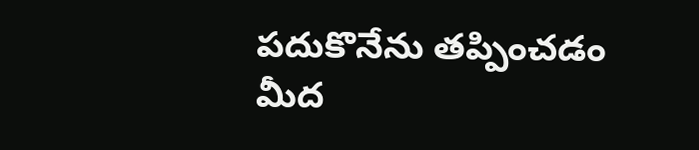పదుకొనేను తప్పించడం మీద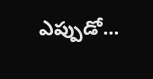ఎప్పుడో…